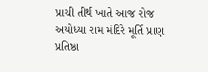પ્રાચી તીર્થ ખાતે આજ રોજ અયોધ્યા રામ મંદિરે મૂર્તિ પ્રાણ પ્રતિષ્ઠા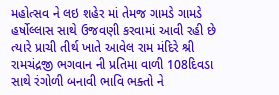મહોત્સવ ને લઇ શહેર માં તેમજ ગામડે ગામડે હર્ષોલ્લાસ સાથે ઉજવણી કરવામાં આવી રહી છે ત્યારે પ્રાચી તીર્થ ખાતે આવેલ રામ મંદિરે શ્રી રામચંદ્રજી ભગવાન ની પ્રતિમા વાળી 108દિવડા સાથે રંગોળી બનાવી ભાવિ ભક્તો ને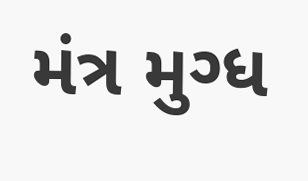મંત્ર મુગ્ધ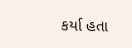કર્યા હતા